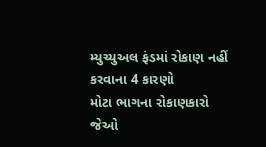મ્યુચ્યુઅલ ફંડમાં રોકાણ નહીં કરવાના 4 કારણો
મોટા ભાગના રોકાણકારો જેઓ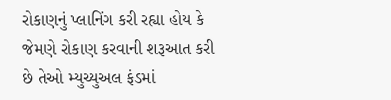રોકાણનું પ્લાનિંગ કરી રહ્યા હોય કે જેમણે રોકાણ કરવાની શરૂઆત કરી છે તેઓ મ્યુચ્યુઅલ ફંડમાં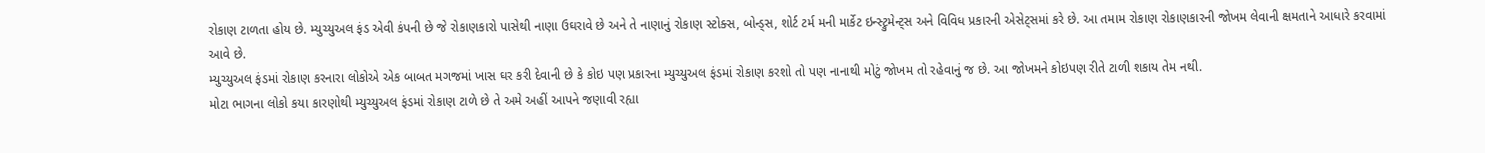રોકાણ ટાળતા હોય છે. મ્યુચ્યુઅલ ફંડ એવી કંપની છે જે રોકાણકારો પાસેથી નાણા ઉઘરાવે છે અને તે નાણાનું રોકાણ સ્ટોક્સ, બોન્ડ્સ, શોર્ટ ટર્મ મની માર્કેટ ઇન્સ્ટ્રુમેન્ટ્સ અને વિવિધ પ્રકારની એસેટ્સમાં કરે છે. આ તમામ રોકાણ રોકાણકારની જોખમ લેવાની ક્ષમતાને આધારે કરવામાં આવે છે.
મ્યુચ્યુઅલ ફંડમાં રોકાણ કરનારા લોકોએ એક બાબત મગજમાં ખાસ ઘર કરી દેવાની છે કે કોઇ પણ પ્રકારના મ્યુચ્યુઅલ ફંડમાં રોકાણ કરશો તો પણ નાનાથી મોટું જોખમ તો રહેવાનું જ છે. આ જોખમને કોઇપણ રીતે ટાળી શકાય તેમ નથી.
મોટા ભાગના લોકો કયા કારણોથી મ્યુચ્યુઅલ ફંડમાં રોકાણ ટાળે છે તે અમે અહીં આપને જણાવી રહ્યા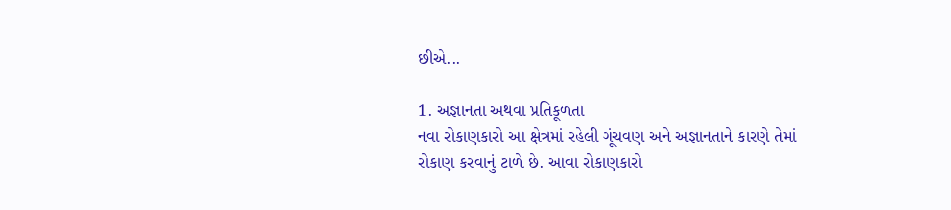છીએ...

1. અજ્ઞાનતા અથવા પ્રતિકૂળતા
નવા રોકાણકારો આ ક્ષેત્રમાં રહેલી ગૂંચવણ અને અજ્ઞાનતાને કારણે તેમાં રોકાણ કરવાનું ટાળે છે. આવા રોકાણકારો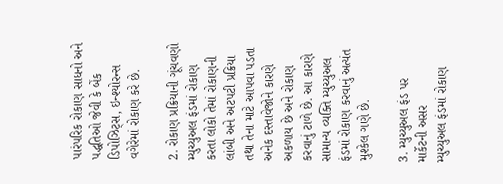પારંપરિક રોકાણ સાધનો અને પદ્ધતિઓ જેવી કે બેંક ડિપોઝિટ્સ, ઇન્શ્યોરન્સ વગેરેમાં રોકાણ કરે છે.

2. રોકાણ પ્રક્રિયાની ગૂંચવણો
મ્યુચ્યુઅલ ફંડમાં રોકાણ કરતા લોકો તેમાં રોકાણની લાંબી અને અટપટી પ્રક્રિયા તથા તેના માટે આપવા પડતા અનેક દસ્તાવેજોને કારણે અકળાય છે અને રોકાણ કરવાનું ટાળે છે. આ કારણે સામાન્ય વ્યક્તિ મ્યુચ્યુઅલ ફંડમાં રોકાણ કરવાનું અત્યંત મુશ્કેલ ગણે છે.

3. મ્યુચ્યુઅલ ફંડ પર માર્કેટની અસર
મ્યુચ્યુઅલ ફંડમાં રોકાણ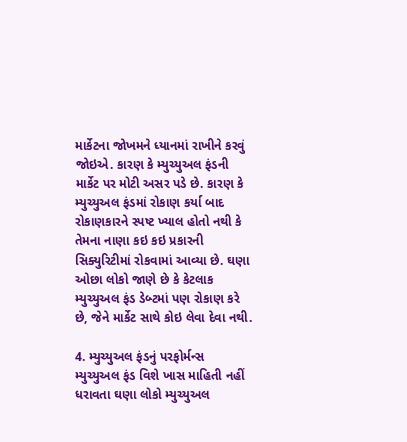માર્કેટના જોખમને ધ્યાનમાં રાખીને કરવું જોઇએ. કારણ કે મ્યુચ્યુઅલ ફંડની માર્કેટ પર મોટી અસર પડે છે. કારણ કે મ્યુચ્યુઅલ ફંડમાં રોકાણ કર્યા બાદ રોકાણકારને સ્પષ્ટ ખ્યાલ હોતો નથી કે તેમના નાણા કઇ કઇ પ્રકારની સિક્યુરિટીમાં રોકવામાં આવ્યા છે. ઘણા ઓછા લોકો જાણે છે કે કેટલાક મ્યુચ્યુઅલ ફંડ ડેબ્ટમાં પણ રોકાણ કરે છે, જેને માર્કેટ સાથે કોઇ લેવા દેવા નથી.

4. મ્યુચ્યુઅલ ફંડનું પરફોર્મન્સ
મ્યુચ્યુઅલ ફંડ વિશે ખાસ માહિતી નહીં ધરાવતા ઘણા લોકો મ્યુચ્યુઅલ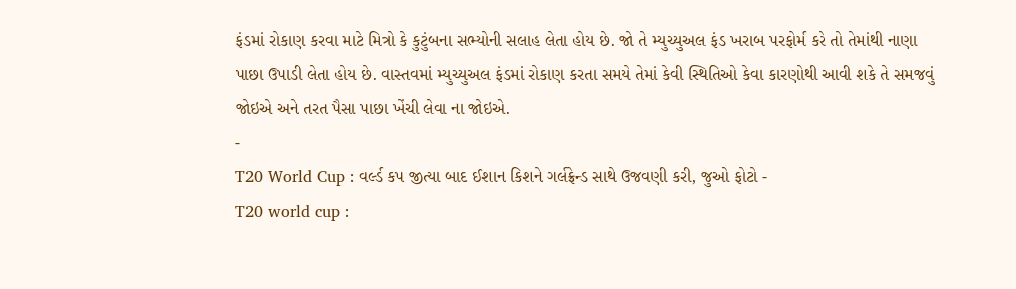ફંડમાં રોકાણ કરવા માટે મિત્રો કે કુટુંબના સભ્યોની સલાહ લેતા હોય છે. જો તે મ્યુચ્યુઅલ ફંડ ખરાબ પરફોર્મ કરે તો તેમાંથી નાણા પાછા ઉપાડી લેતા હોય છે. વાસ્તવમાં મ્યુચ્યુઅલ ફંડમાં રોકાણ કરતા સમયે તેમાં કેવી સ્થિતિઓ કેવા કારણોથી આવી શકે તે સમજવું જોઇએ અને તરત પૈસા પાછા ખેંચી લેવા ના જોઇએ.
-
T20 World Cup : વર્લ્ડ કપ જીત્યા બાદ ઈશાન કિશને ગર્લફ્રેન્ડ સાથે ઉજવણી કરી, જુઓ ફોટો -
T20 world cup :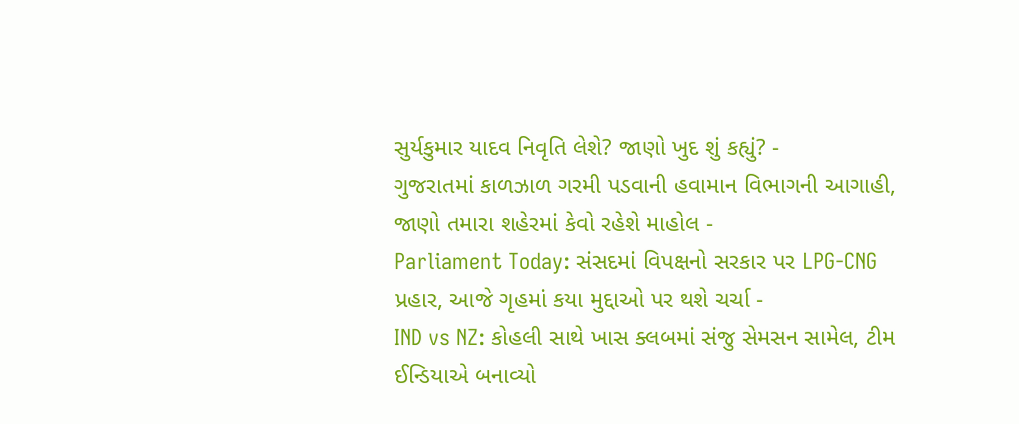સુર્યકુમાર યાદવ નિવૃતિ લેશે? જાણો ખુદ શું કહ્યું? -
ગુજરાતમાં કાળઝાળ ગરમી પડવાની હવામાન વિભાગની આગાહી, જાણો તમારા શહેરમાં કેવો રહેશે માહોલ -
Parliament Today: સંસદમાં વિપક્ષનો સરકાર પર LPG-CNG પ્રહાર, આજે ગૃહમાં કયા મુદ્દાઓ પર થશે ચર્ચા -
IND vs NZ: કોહલી સાથે ખાસ ક્લબમાં સંજુ સેમસન સામેલ, ટીમ ઈન્ડિયાએ બનાવ્યો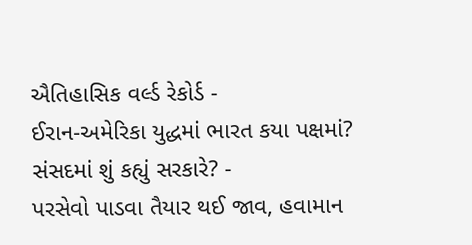ઐતિહાસિક વર્લ્ડ રેકોર્ડ -
ઈરાન-અમેરિકા યુદ્ધમાં ભારત કયા પક્ષમાં? સંસદમાં શું કહ્યું સરકારે? -
પરસેવો પાડવા તૈયાર થઈ જાવ, હવામાન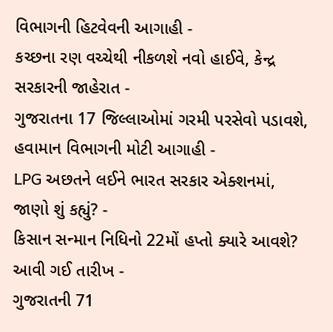વિભાગની હિટવેવની આગાહી -
કચ્છના રણ વચ્ચેથી નીકળશે નવો હાઈવે, કેન્દ્ર સરકારની જાહેરાત -
ગુજરાતના 17 જિલ્લાઓમાં ગરમી પરસેવો પડાવશે, હવામાન વિભાગની મોટી આગાહી -
LPG અછતને લઈને ભારત સરકાર એક્શનમાં, જાણો શું કહ્યું? -
કિસાન સન્માન નિધિનો 22મોં હપ્તો ક્યારે આવશે? આવી ગઈ તારીખ -
ગુજરાતની 71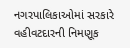નગરપાલિકાઓમાં સરકારે વહીવટદારની નિમણૂક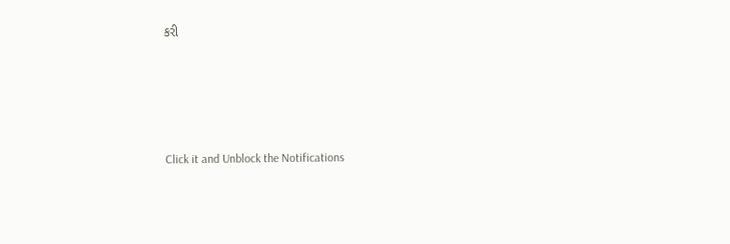કરી





Click it and Unblock the Notifications